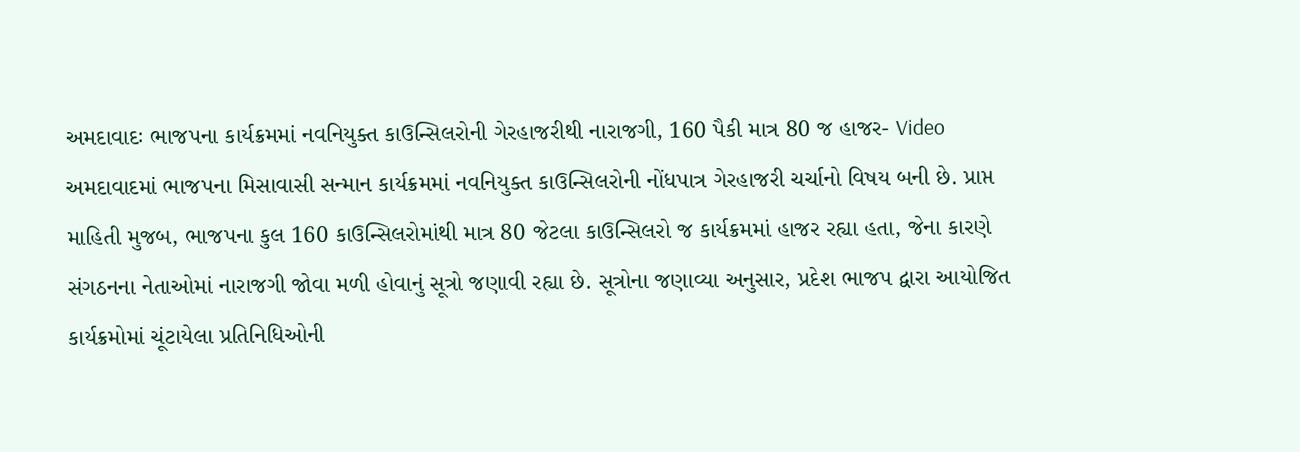અમદાવાદઃ ભાજપના કાર્યક્રમમાં નવનિયુક્ત કાઉન્સિલરોની ગેરહાજરીથી નારાજગી, 160 પૈકી માત્ર 80 જ હાજર- Video
અમદાવાદમાં ભાજપના મિસાવાસી સન્માન કાર્યક્રમમાં નવનિયુક્ત કાઉન્સિલરોની નોંધપાત્ર ગેરહાજરી ચર્ચાનો વિષય બની છે. પ્રાપ્ત માહિતી મુજબ, ભાજપના કુલ 160 કાઉન્સિલરોમાંથી માત્ર 80 જેટલા કાઉન્સિલરો જ કાર્યક્રમમાં હાજર રહ્યા હતા, જેના કારણે સંગઠનના નેતાઓમાં નારાજગી જોવા મળી હોવાનું સૂત્રો જણાવી રહ્યા છે. સૂત્રોના જણાવ્યા અનુસાર, પ્રદેશ ભાજપ દ્વારા આયોજિત કાર્યક્રમોમાં ચૂંટાયેલા પ્રતિનિધિઓની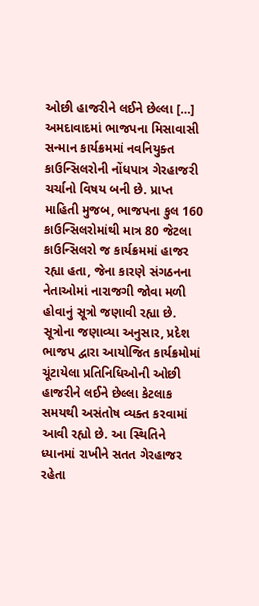ઓછી હાજરીને લઈને છેલ્લા […]
અમદાવાદમાં ભાજપના મિસાવાસી સન્માન કાર્યક્રમમાં નવનિયુક્ત કાઉન્સિલરોની નોંધપાત્ર ગેરહાજરી ચર્ચાનો વિષય બની છે. પ્રાપ્ત માહિતી મુજબ, ભાજપના કુલ 160 કાઉન્સિલરોમાંથી માત્ર 80 જેટલા કાઉન્સિલરો જ કાર્યક્રમમાં હાજર રહ્યા હતા, જેના કારણે સંગઠનના નેતાઓમાં નારાજગી જોવા મળી હોવાનું સૂત્રો જણાવી રહ્યા છે.
સૂત્રોના જણાવ્યા અનુસાર, પ્રદેશ ભાજપ દ્વારા આયોજિત કાર્યક્રમોમાં ચૂંટાયેલા પ્રતિનિધિઓની ઓછી હાજરીને લઈને છેલ્લા કેટલાક સમયથી અસંતોષ વ્યક્ત કરવામાં આવી રહ્યો છે. આ સ્થિતિને ધ્યાનમાં રાખીને સતત ગેરહાજર રહેતા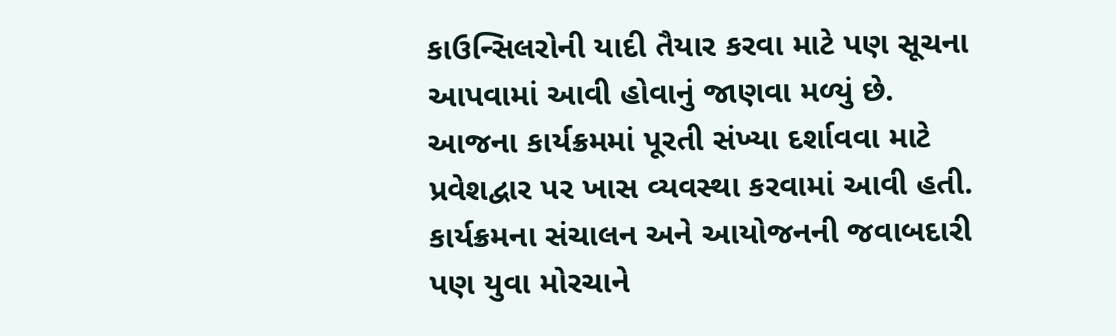કાઉન્સિલરોની યાદી તૈયાર કરવા માટે પણ સૂચના આપવામાં આવી હોવાનું જાણવા મળ્યું છે.
આજના કાર્યક્રમમાં પૂરતી સંખ્યા દર્શાવવા માટે પ્રવેશદ્વાર પર ખાસ વ્યવસ્થા કરવામાં આવી હતી. કાર્યક્રમના સંચાલન અને આયોજનની જવાબદારી પણ યુવા મોરચાને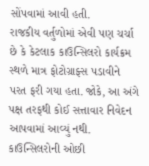સોંપવામાં આવી હતી.
રાજકીય વર્તુળોમાં એવી પણ ચર્ચા છે કે કેટલાક કાઉન્સિલરો કાર્યક્રમ સ્થળે માત્ર ફોટોગ્રાફ્સ પડાવીને પરત ફરી ગયા હતા. જોકે, આ અંગે પક્ષ તરફથી કોઈ સત્તાવાર નિવેદન આપવામાં આવ્યું નથી. કાઉન્સિલરોની ઓછી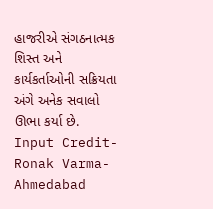હાજરીએ સંગઠનાત્મક શિસ્ત અને કાર્યકર્તાઓની સક્રિયતા અંગે અનેક સવાલો ઊભા કર્યા છે.
Input Credit- Ronak Varma- Ahmedabad